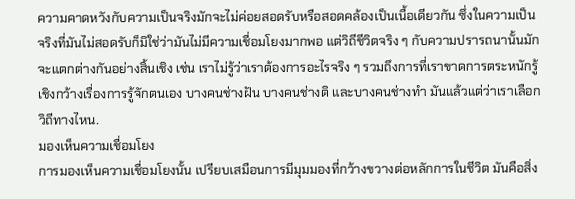ความคาดหวังกับความเป็นจริงมักจะไม่ค่อยสอดรับหรือสอดคล้องเป็นเนื้อเดียวกัน ซึ่งในความเป็นจริงที่มันไม่สอดรับก็มิใช่ว่ามันไม่มีความเชื่อมโยงมากพอ แต่วิถีชีวิตจริง ๆ กับความปรารถนานั้นมักจะแตกต่างกันอย่างสิ้นเชิง เช่น เราไม่รู้ว่าเราต้องการอะไรจริง ๆ รวมถึงการที่เราขาดการตระหนักรู้เชิงกว้างเรื่องการรู้จักตนเอง บางคนช่างฝัน บางคนช่างติ และบางคนช่างทำ มันแล้วแต่ว่าเราเลือกวิถีทางไหน.
มองเห็นความเชื่อมโยง
การมองเห็นความเชื่อมโยงนั้น เปรียบเสมือนการมีมุมมองที่กว้างขวางต่อหลักการในชีวิต มันคือสิ่ง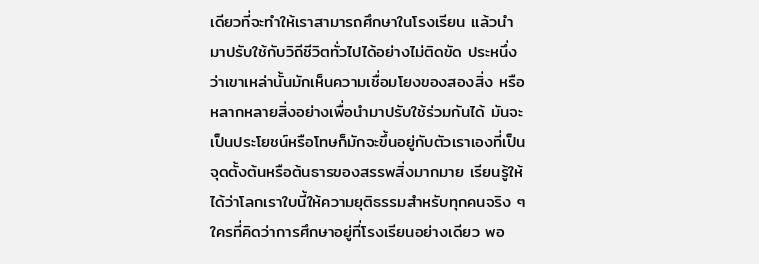เดียวที่จะทำให้เราสามารถศึกษาในโรงเรียน แล้วนำมาปรับใช้กับวิถีชีวิตทั่วไปได้อย่างไม่ติดขัด ประหนึ่งว่าเขาเหล่านั้นมักเห็นความเชื่อมโยงของสองสิ่ง หรือหลากหลายสิ่งอย่างเพื่อนำมาปรับใช้ร่วมกันได้ มันจะเป็นประโยชน์หรือโทษก็มักจะขึ้นอยู่กับตัวเราเองที่เป็นจุดตั้งต้นหรือต้นธารของสรรพสิ่งมากมาย เรียนรู้ให้ได้ว่าโลกเราใบนี้ให้ความยุติธรรมสำหรับทุกคนจริง ๆ ใครที่คิดว่าการศึกษาอยู่ที่โรงเรียนอย่างเดียว พอ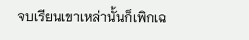จบเรียนเขาเหล่านั้นก็เพิกเฉ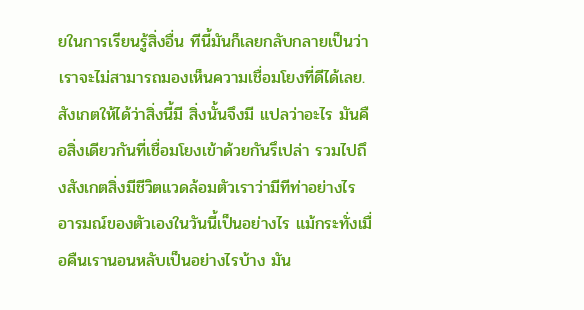ยในการเรียนรู้สิ่งอื่น ทีนี้มันก็เลยกลับกลายเป็นว่าเราจะไม่สามารถมองเห็นความเชื่อมโยงที่ดีได้เลย.
สังเกตให้ได้ว่าสิ่งนี้มี สิ่งนั้นจึงมี แปลว่าอะไร มันคือสิ่งเดียวกันที่เชื่อมโยงเข้าด้วยกันรึเปล่า รวมไปถึงสังเกตสิ่งมีชีวิตแวดล้อมตัวเราว่ามีทีท่าอย่างไร อารมณ์ของตัวเองในวันนี้เป็นอย่างไร แม้กระทั่งเมื่อคืนเรานอนหลับเป็นอย่างไรบ้าง มัน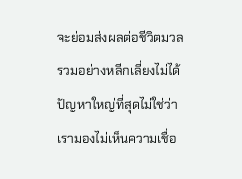จะย่อมส่งผลต่อชีวิตมวลรวมอย่างหลีกเลี่ยงไม่ได้ ปัญหาใหญ่ที่สุดไม่ใช่ว่าเรามองไม่เห็นความเชื่อ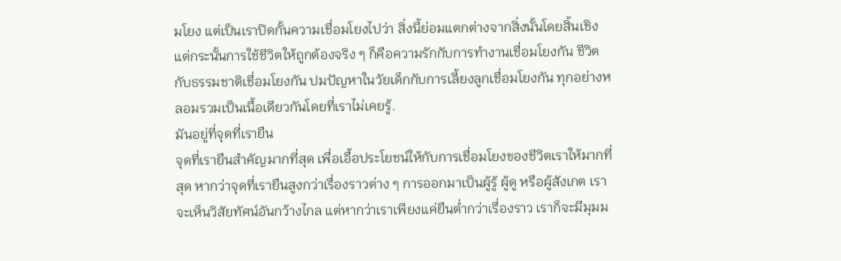มโยง แต่เป็นเราปิดกั้นความเชื่อมโยงไปว่า สิ่งนี้ย่อมแตกต่างจากสิ่งนั้นโดยสิ้นเชิง แต่กระนั้นการใช้ชีวิตให้ถูกต้องจริง ๆ ก็คือความรักกับการทำงานเชื่อมโยงกัน ชีวิตกับธรรมชาติเชื่อมโยงกัน ปมปัญหาในวัยเด็กกับการเลี้ยงลูกเชื่อมโยงกัน ทุกอย่างหลอมรวมเป็นเนื้อเดียวกันโดยที่เราไม่เคยรู้.
มันอยู่ที่จุดที่เรายืน
จุดที่เรายืนสำคัญมากที่สุด เพื่อเอื้อประโยชน์ให้กับการเชื่อมโยงของชีวิตเราให้มากที่สุด หากว่าจุดที่เรายืนสูงกว่าเรื่องราวต่าง ๆ การออกมาเป็นผู้รู้ ผู้ดู หรือผู้สังเกต เราจะเห็นวิสัยทัศน์อันกว้างไกล แต่หากว่าเราเพียงแค่ยืนต่ำกว่าเรื่องราว เราก็จะมีมุมม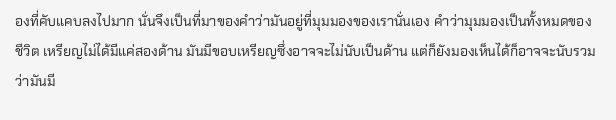องที่คับแคบลงไปมาก นั่นจึงเป็นที่มาของคำว่ามันอยู่ที่มุมมองของเรานั่นเอง คำว่ามุมมองเป็นทั้งหมดของชีวิต เหรียญไม่ได้มีแค่สองด้าน มันมีขอบเหรียญซึ่งอาจจะไม่นับเป็นด้าน แต่ก็ยังมองเห็นได้ก็อาจจะนับรวมว่ามันมี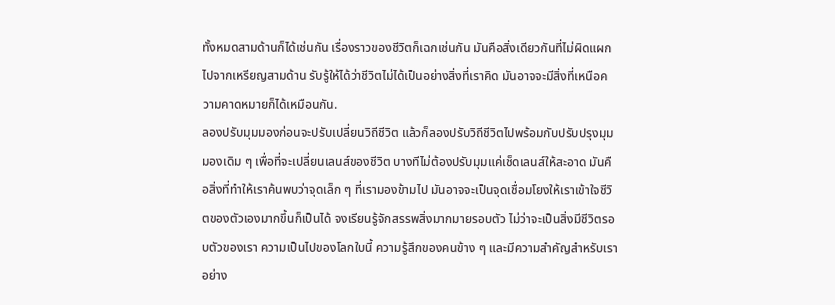ทั้งหมดสามด้านก็ได้เช่นกัน เรื่องราวของชีวิตก็เฉกเช่นกัน มันคือสิ่งเดียวกันที่ไม่ผิดแผกไปจากเหรียญสามด้าน รับรู้ให้ได้ว่าชีวิตไม่ได้เป็นอย่างสิ่งที่เราคิด มันอาจจะมีสิ่งที่เหนือความคาดหมายก็ได้เหมือนกัน.
ลองปรับมุมมองก่อนจะปรับเปลี่ยนวิถีชีวิต แล้วก็ลองปรับวิถีชีวิตไปพร้อมกับปรับปรุงมุมมองเดิม ๆ เพื่อที่จะเปลี่ยนเลนส์ของชีวิต บางทีไม่ต้องปรับมุมแค่เช็ดเลนส์ให้สะอาด มันคือสิ่งที่ทำให้เราค้นพบว่าจุดเล็ก ๆ ที่เรามองข้ามไป มันอาจจะเป็นจุดเชื่อมโยงให้เราเข้าใจชีวิตของตัวเองมากขึ้นก็เป็นได้ จงเรียนรู้จักสรรพสิ่งมากมายรอบตัว ไม่ว่าจะเป็นสิ่งมีชีวิตรอบตัวของเรา ความเป็นไปของโลกใบนี้ ความรู้สึกของคนข้าง ๆ และมีความสำคัญสำหรับเราอย่าง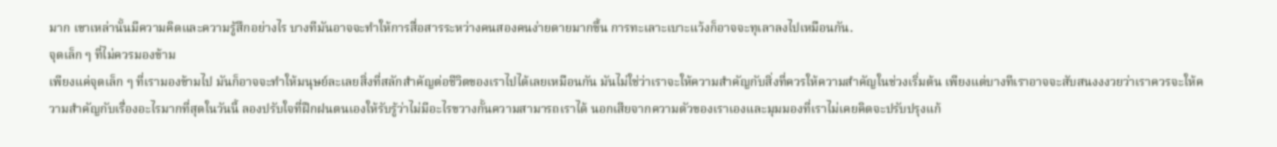มาก เขาเหล่านั้นมีความคิดและความรู้สึกอย่างไร บางทีมันอาจจะทำให้การสื่อสารระหว่างคนสองคนง่ายดายมากขึ้น การทะเลาะเบาะแว้งก็อาจจะทุเลาลงไปเหมือนกัน.
จุดเล็ก ๆ ที่ไม่ควรมองข้าม
เพียงแค่จุดเล็ก ๆ ที่เรามองข้ามไป มันก็อาจจะทำให้มนุษย์ละเลยสิ่งที่สลักสำคัญต่อชีวิตของเราไปได้เลยเหมือนกัน มันไม่ใช่ว่าเราจะให้ความสำคัญกับสิ่งที่ควรให้ความสำคัญในช่วงเริ่มต้น เพียงแต่บางทีเราอาจจะสับสนงงงวยว่าเราควรจะให้ความสำคัญกับเรื่องอะไรมากที่สุดในวันนี้ ลองปรับใจที่ฝึกฝนตนเองให้รับรู้ว่าไม่มีอะไรขวางกั้นความสามารถเราได้ นอกเสียจากความตัวของเราเองและมุมมองที่เราไม่เคยคิดจะปรับปรุงแก้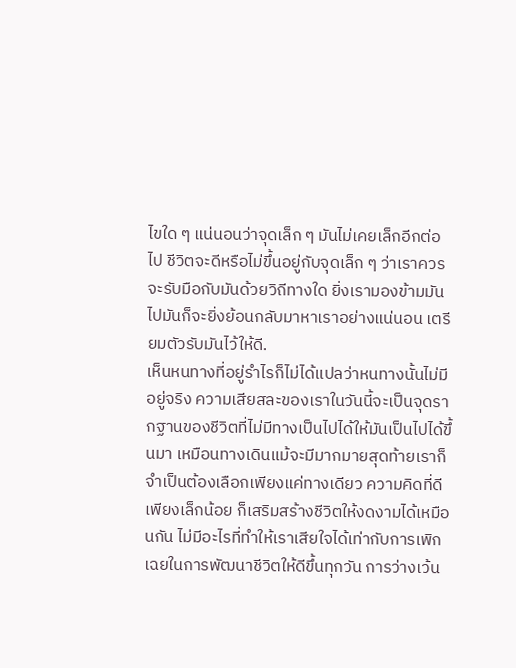ไขใด ๆ แน่นอนว่าจุดเล็ก ๆ มันไม่เคยเล็กอีกต่อไป ชีวิตจะดีหรือไม่ขึ้นอยู่กับจุดเล็ก ๆ ว่าเราควรจะรับมือกับมันด้วยวิถีทางใด ยิ่งเรามองข้ามมันไปมันก็จะยิ่งย้อนกลับมาหาเราอย่างแน่นอน เตรียมตัวรับมันไว้ให้ดี.
เห็นหนทางที่อยู่รำไรก็ไม่ได้แปลว่าหนทางนั้นไม่มีอยู่จริง ความเสียสละของเราในวันนี้จะเป็นจุดรากฐานของชีวิตที่ไม่มีทางเป็นไปได้ให้มันเป็นไปได้ขึ้นมา เหมือนทางเดินแม้จะมีมากมายสุดท้ายเราก็จำเป็นต้องเลือกเพียงแค่ทางเดียว ความคิดที่ดีเพียงเล็กน้อย ก็เสริมสร้างชีวิตให้งดงามได้เหมือนกัน ไม่มีอะไรที่ทำให้เราเสียใจได้เท่ากับการเพิกเฉยในการพัฒนาชีวิตให้ดีขึ้นทุกวัน การว่างเว้น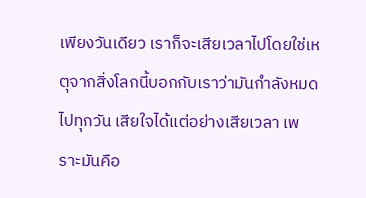เพียงวันเดียว เราก็จะเสียเวลาไปโดยใช่เหตุจากสิ่งโลกนี้บอกกับเราว่ามันกำลังหมดไปทุกวัน เสียใจได้แต่อย่างเสียเวลา เพราะมันคือ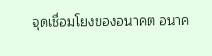จุดเชื่อมโยงของอนาคต อนาค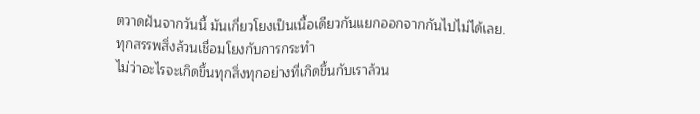ตวาดฝันจากวันนี้ มันเกี่ยวโยงเป็นเนื้อเดียวกันแยกออกจากกันไปไม่ได้เลย.
ทุกสรรพสิ่งล้วนเชื่อมโยงกับการกระทำ
ไม่ว่าอะไรจะเกิดขึ้นทุกสิ่งทุกอย่างที่เกิดขึ้นกับเราล้วน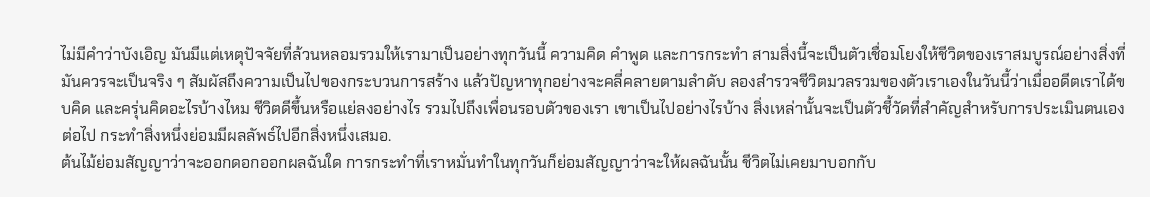ไม่มีคำว่าบังเอิญ มันมีแต่เหตุปัจจัยที่ล้วนหลอมรวมให้เรามาเป็นอย่างทุกวันนี้ ความคิด คำพูด และการกระทำ สามสิ่งนี้จะเป็นตัวเชื่อมโยงให้ชีวิตของเราสมบูรณ์อย่างสิ่งที่มันควรจะเป็นจริง ๆ สัมผัสถึงความเป็นไปของกระบวนการสร้าง แล้วปัญหาทุกอย่างจะคลี่คลายตามลำดับ ลองสำรวจชีวิตมวลรวมของตัวเราเองในวันนี้ว่าเมื่ออดีตเราได้ขบคิด และครุ่นคิดอะไรบ้างไหม ชีวิตดีขึ้นหรือแย่ลงอย่างไร รวมไปถึงเพื่อนรอบตัวของเรา เขาเป็นไปอย่างไรบ้าง สิ่งเหล่านั้นจะเป็นตัวชี้วัดที่สำคัญสำหรับการประเมินตนเองต่อไป กระทำสิ่งหนึ่งย่อมมีผลลัพธ์ไปอีกสิ่งหนึ่งเสมอ.
ต้นไม้ย่อมสัญญาว่าจะออกดอกออกผลฉันใด การกระทำที่เราหมั่นทำในทุกวันก็ย่อมสัญญาว่าจะให้ผลฉันนั้น ชีวิตไม่เคยมาบอกกับ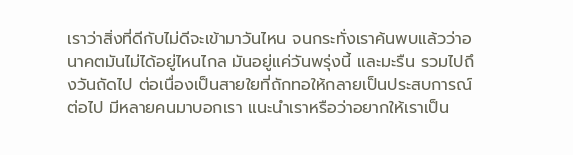เราว่าสิ่งที่ดีกับไม่ดีจะเข้ามาวันไหน จนกระทั่งเราค้นพบแล้วว่าอนาคตมันไม่ได้อยู่ไหนไกล มันอยู่แค่วันพรุ่งนี้ และมะรืน รวมไปถึงวันถัดไป ต่อเนื่องเป็นสายใยที่ถักทอให้กลายเป็นประสบการณ์ต่อไป มีหลายคนมาบอกเรา แนะนำเราหรือว่าอยากให้เราเป็น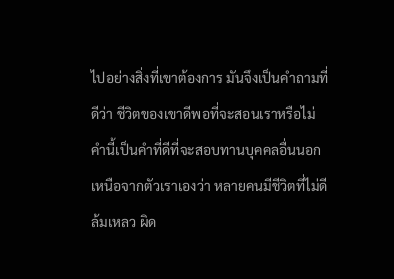ไปอย่างสิ่งที่เขาต้องการ มันจึงเป็นคำถามที่ดีว่า ชีวิตของเขาดีพอที่จะสอนเราหรือไม่ คำนี้เป็นคำที่ดีที่จะสอบทานบุคคลอื่นนอกเหนือจากตัวเราเองว่า หลายคนมีชีวิตที่ไม่ดี ล้มเหลว ผิด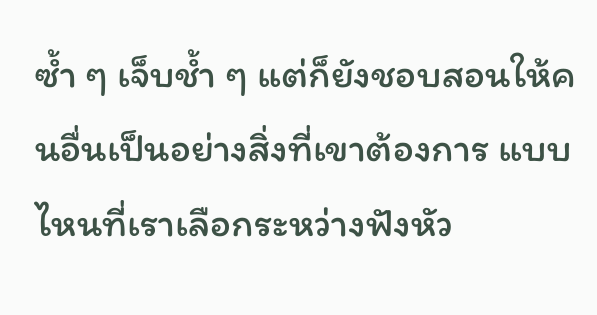ซ้ำ ๆ เจ็บช้ำ ๆ แต่ก็ยังชอบสอนให้คนอื่นเป็นอย่างสิ่งที่เขาต้องการ แบบไหนที่เราเลือกระหว่างฟังหัว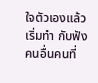ใจตัวเองแล้วเริ่มทำ กับฟังคนอื่นคนที่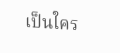เป็นใคร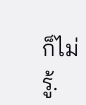ก็ไม่รู้.